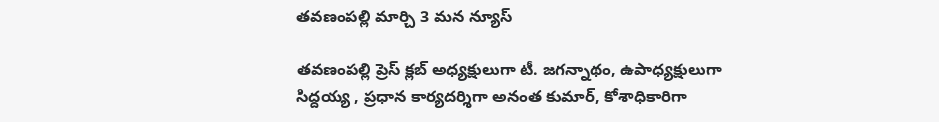తవణంపల్లి మార్చి 3 మన న్యూస్

తవణంపల్లి ప్రెస్ క్లబ్ అధ్యక్షులుగా టీ. జగన్నాథం, ఉపాధ్యక్షులుగా సిద్దయ్య , ప్రధాన కార్యదర్శిగా అనంత కుమార్, కోశాధికారిగా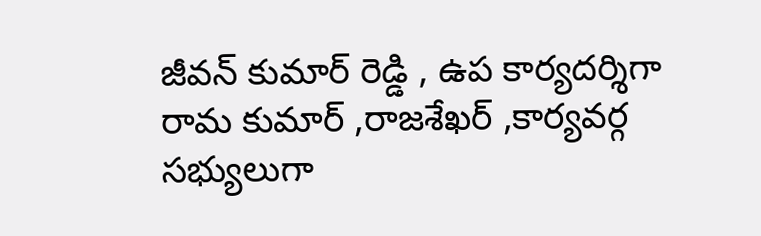జీవన్ కుమార్ రెడ్డి , ఉప కార్యదర్శిగా రామ కుమార్ ,రాజశేఖర్ ,కార్యవర్గ సభ్యులుగా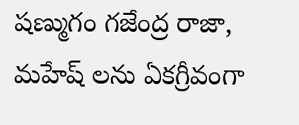షణ్ముగం గజేంద్ర రాజా, మహేష్ లను ఏకగ్రీవంగా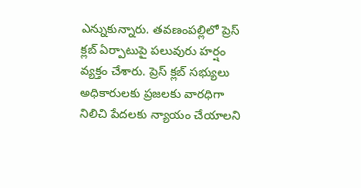ఎన్నుకున్నారు. తవణంపల్లిలో ప్రెస్ క్లబ్ ఏర్పాటుపై పలువురు హర్షం వ్యక్తం చేశారు. ప్రెస్ క్లబ్ సభ్యులు అధికారులకు ప్రజలకు వారధిగా నిలిచి పేదలకు న్యాయం చేయాలని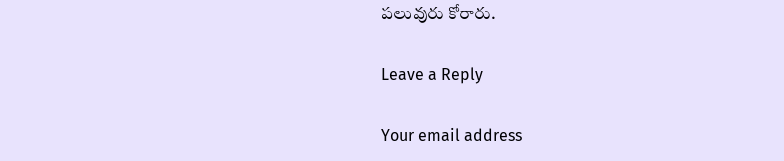పలువురు కోరారు.

Leave a Reply

Your email address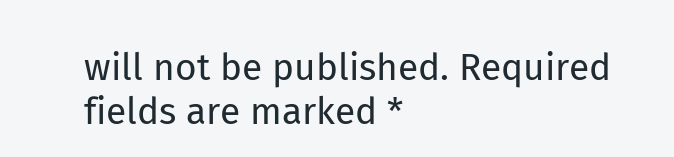will not be published. Required fields are marked *